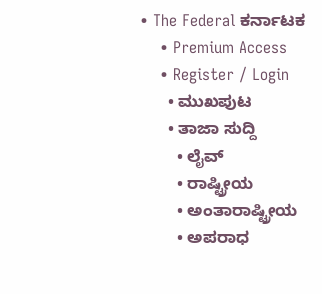• The Federal ಕರ್ನಾಟಕ
    • Premium Access
    • Register / Login
      • ಮುಖಪುಟ
      • ತಾಜಾ ಸುದ್ದಿ
        • ಲೈವ್‌
        • ರಾಷ್ಟ್ರೀಯ
        • ಅಂತಾರಾಷ್ಟ್ರೀಯ
        • ಅಪರಾಧ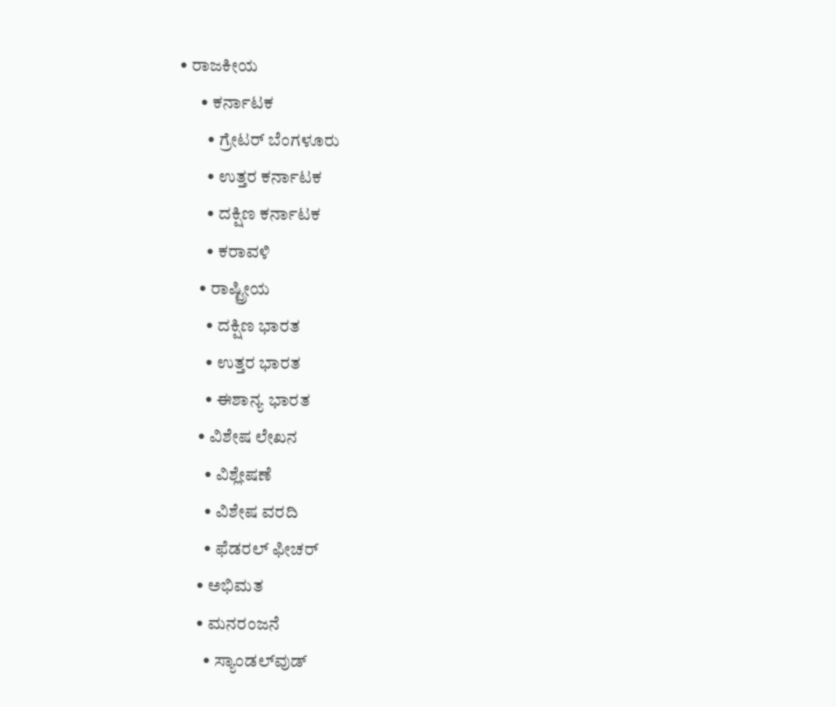• ರಾಜಕೀಯ
      • ಕರ್ನಾಟಕ
        • ಗ್ರೇಟರ್ ಬೆಂಗಳೂರು
        • ಉತ್ತರ ಕರ್ನಾಟಕ
        • ದಕ್ಷಿಣ ಕರ್ನಾಟಕ
        • ಕರಾವಳಿ
      • ರಾಷ್ಟ್ರೀಯ
        • ದಕ್ಷಿಣ ಭಾರತ
        • ಉತ್ತರ ಭಾರತ
        • ಈಶಾನ್ಯ ಭಾರತ
      • ವಿಶೇಷ ಲೇಖನ
        • ವಿಶ್ಲೇಷಣೆ
        • ವಿಶೇಷ ವರದಿ
        • ಫೆಡರಲ್ ಫೀಚರ್
      • ಅಭಿಮತ
      • ಮನರಂಜನೆ
        • ಸ್ಯಾಂಡಲ್‌ವುಡ್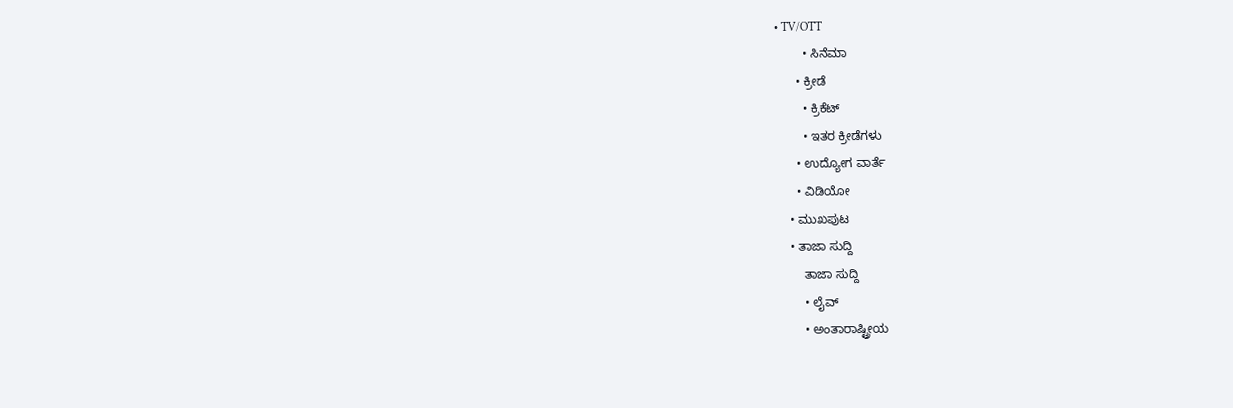• TV/OTT
        • ಸಿನೆಮಾ
      • ಕ್ರೀಡೆ
        • ಕ್ರಿಕೆಟ್
        • ಇತರ ಕ್ರೀಡೆಗಳು
      • ಉದ್ಯೋಗ ವಾರ್ತೆ
      • ವಿಡಿಯೋ
    • ಮುಖಪುಟ
    • ತಾಜಾ ಸುದ್ದಿ
        ತಾಜಾ ಸುದ್ದಿ
        • ಲೈವ್‌
        • ಅಂತಾರಾಷ್ಟ್ರೀಯ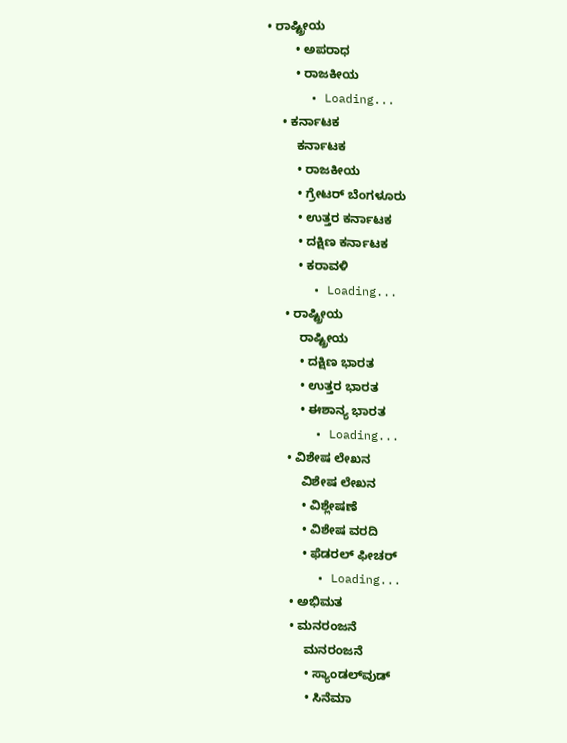• ರಾಷ್ಟ್ರೀಯ
        • ಅಪರಾಧ
        • ರಾಜಕೀಯ
      • Loading...
    • ಕರ್ನಾಟಕ
        ಕರ್ನಾಟಕ
        • ರಾಜಕೀಯ
        • ಗ್ರೇಟರ್ ಬೆಂಗಳೂರು
        • ಉತ್ತರ ಕರ್ನಾಟಕ
        • ದಕ್ಷಿಣ ಕರ್ನಾಟಕ
        • ಕರಾವಳಿ
      • Loading...
    • ರಾಷ್ಟ್ರೀಯ
        ರಾಷ್ಟ್ರೀಯ
        • ದಕ್ಷಿಣ ಭಾರತ
        • ಉತ್ತರ ಭಾರತ
        • ಈಶಾನ್ಯ ಭಾರತ
      • Loading...
    • ವಿಶೇಷ ಲೇಖನ
        ವಿಶೇಷ ಲೇಖನ
        • ವಿಶ್ಲೇಷಣೆ
        • ವಿಶೇಷ ವರದಿ
        • ಫೆಡರಲ್ ಫೀಚರ್
      • Loading...
    • ಅಭಿಮತ
    • ಮನರಂಜನೆ
        ಮನರಂಜನೆ
        • ಸ್ಯಾಂಡಲ್‌ವುಡ್
        • ಸಿನೆಮಾ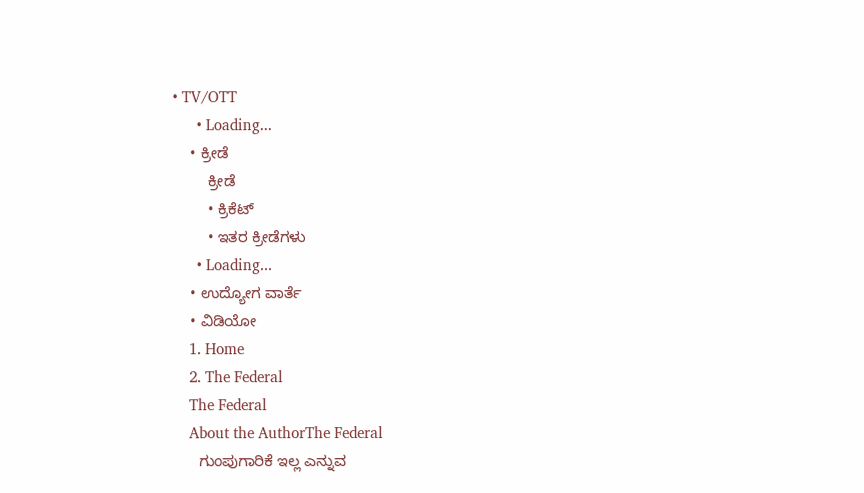• TV/OTT
      • Loading...
    • ಕ್ರೀಡೆ
        ಕ್ರೀಡೆ
        • ಕ್ರಿಕೆಟ್
        • ಇತರ ಕ್ರೀಡೆಗಳು
      • Loading...
    • ಉದ್ಯೋಗ ವಾರ್ತೆ
    • ವಿಡಿಯೋ
    1. Home
    2. The Federal
    The Federal
    About the AuthorThe Federal
      ಗುಂಪುಗಾರಿಕೆ ಇಲ್ಲ ಎನ್ನುವ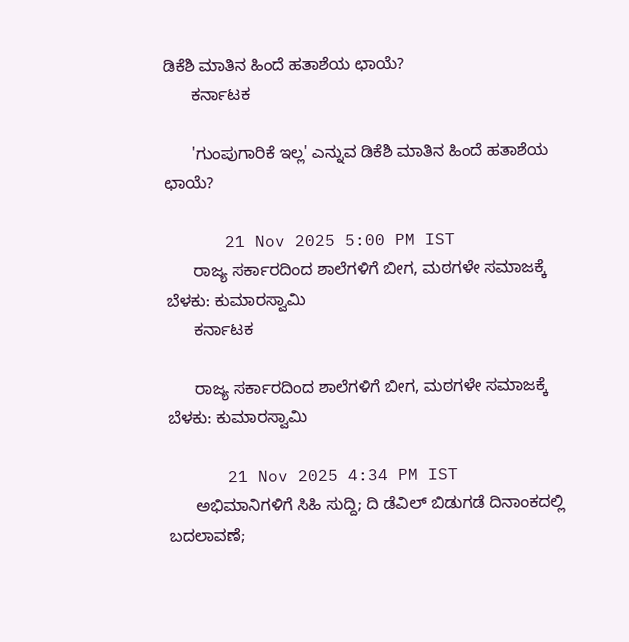ಡಿಕೆಶಿ ಮಾತಿನ ಹಿಂದೆ ಹತಾಶೆಯ ಛಾಯೆ?
      ಕರ್ನಾಟಕ

      'ಗುಂಪುಗಾರಿಕೆ ಇಲ್ಲ' ಎನ್ನುವ ಡಿಕೆಶಿ ಮಾತಿನ ಹಿಂದೆ ಹತಾಶೆಯ ಛಾಯೆ?

      21 Nov 2025 5:00 PM IST
      ರಾಜ್ಯ ಸರ್ಕಾರದಿಂದ ಶಾಲೆಗಳಿಗೆ ಬೀಗ, ಮಠಗಳೇ ಸಮಾಜಕ್ಕೆ ಬೆಳಕು: ಕುಮಾರಸ್ವಾಮಿ
      ಕರ್ನಾಟಕ

      ರಾಜ್ಯ ಸರ್ಕಾರದಿಂದ ಶಾಲೆಗಳಿಗೆ ಬೀಗ, ಮಠಗಳೇ ಸಮಾಜಕ್ಕೆ ಬೆಳಕು: ಕುಮಾರಸ್ವಾಮಿ

      21 Nov 2025 4:34 PM IST
      ಅಭಿಮಾನಿಗಳಿಗೆ ಸಿಹಿ ಸುದ್ದಿ; ದಿ ಡೆವಿಲ್ ಬಿಡುಗಡೆ ದಿನಾಂಕದಲ್ಲಿ ಬದಲಾವಣೆ;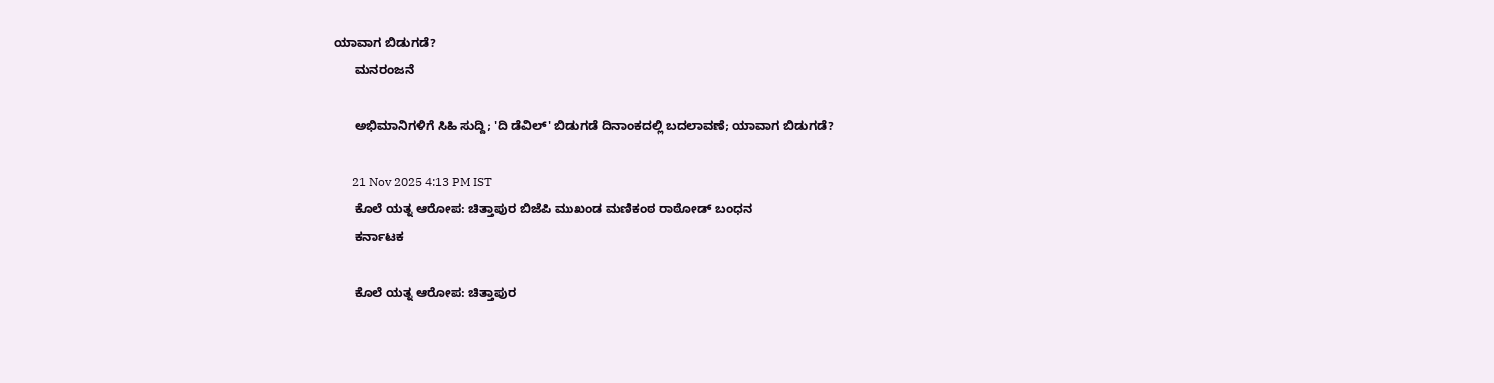ಯಾವಾಗ ಬಿಡುಗಡೆ?
      ಮನರಂಜನೆ

      ಅಭಿಮಾನಿಗಳಿಗೆ ಸಿಹಿ ಸುದ್ದಿ; 'ದಿ ಡೆವಿಲ್' ಬಿಡುಗಡೆ ದಿನಾಂಕದಲ್ಲಿ ಬದಲಾವಣೆ; ಯಾವಾಗ ಬಿಡುಗಡೆ?

      21 Nov 2025 4:13 PM IST
      ಕೊಲೆ ಯತ್ನ ಆರೋಪ: ಚಿತ್ತಾಪುರ ಬಿಜೆಪಿ ಮುಖಂಡ ಮಣಿಕಂಠ ರಾಠೋಡ್ ಬಂಧನ
      ಕರ್ನಾಟಕ

      ಕೊಲೆ ಯತ್ನ ಆರೋಪ: ಚಿತ್ತಾಪುರ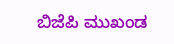ಬಿಜೆಪಿ ಮುಖಂಡ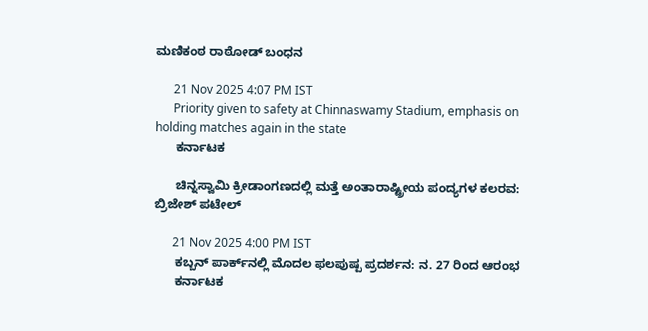ಮಣಿಕಂಠ ರಾಠೋಡ್ ಬಂಧನ

      21 Nov 2025 4:07 PM IST
      Priority given to safety at Chinnaswamy Stadium, emphasis on holding matches again in the state
      ಕರ್ನಾಟಕ

      ಚಿನ್ನಸ್ವಾಮಿ ಕ್ರೀಡಾಂಗಣದಲ್ಲಿ ಮತ್ತೆ ಅಂತಾರಾಷ್ಟ್ರೀಯ ಪಂದ್ಯಗಳ ಕಲರವ: ಬ್ರಿಜೇಶ್ ಪಟೇಲ್

      21 Nov 2025 4:00 PM IST
      ಕಬ್ಬನ್ ಪಾರ್ಕ್‌ನಲ್ಲಿ ಮೊದಲ ಫಲಪುಷ್ಪ ಪ್ರದರ್ಶನ: ನ. 27 ರಿಂದ ಆರಂಭ
      ಕರ್ನಾಟಕ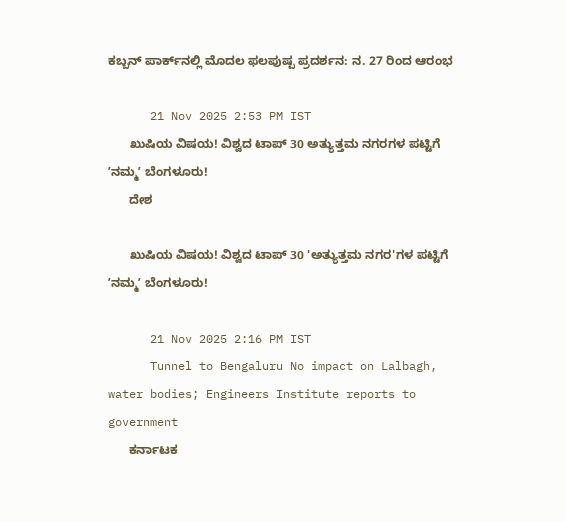ಕಬ್ಬನ್ ಪಾರ್ಕ್‌ನಲ್ಲಿ ಮೊದಲ ಫಲಪುಷ್ಪ ಪ್ರದರ್ಶನ: ನ. 27 ರಿಂದ ಆರಂಭ

      21 Nov 2025 2:53 PM IST
      ಖುಷಿಯ ವಿಷಯ! ವಿಶ್ವದ ಟಾಪ್ 30 ಅತ್ಯುತ್ತಮ ನಗರಗಳ ಪಟ್ಟಿಗೆ ʼನಮ್ಮʼ ಬೆಂಗಳೂರು!
      ದೇಶ

      ಖುಷಿಯ ವಿಷಯ! ವಿಶ್ವದ ಟಾಪ್ 30 'ಅತ್ಯುತ್ತಮ ನಗರ'ಗಳ ಪಟ್ಟಿಗೆ ʼನಮ್ಮʼ ಬೆಂಗಳೂರು!

      21 Nov 2025 2:16 PM IST
      Tunnel to Bengaluru No impact on Lalbagh, water bodies; Engineers Institute reports to government
      ಕರ್ನಾಟಕ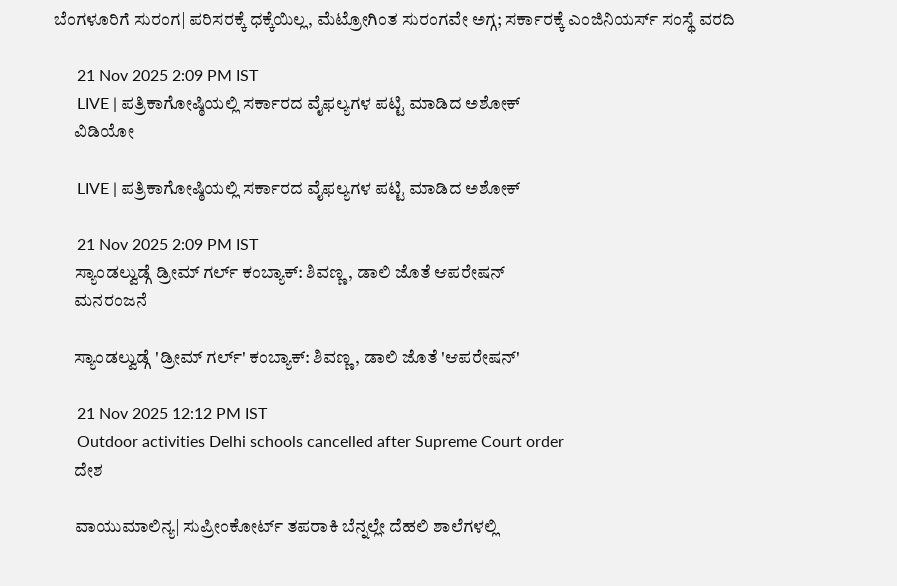ಬೆಂಗಳೂರಿಗೆ ಸುರಂಗ| ಪರಿಸರಕ್ಕೆ ಧಕ್ಕೆಯಿಲ್ಲ, ಮೆಟ್ರೋಗಿಂತ ಸುರಂಗವೇ ಅಗ್ಗ; ಸರ್ಕಾರಕ್ಕೆ ಎಂಜಿನಿಯರ್ಸ್‌ ಸಂಸ್ಥೆ ವರದಿ

      21 Nov 2025 2:09 PM IST
      LIVE | ಪತ್ರಿಕಾಗೋಷ್ಠಿಯಲ್ಲಿ ಸರ್ಕಾರದ ವೈಫಲ್ಯಗಳ ಪಟ್ಟಿ ಮಾಡಿದ ಅಶೋಕ್
      ವಿಡಿಯೋ

      LIVE | ಪತ್ರಿಕಾಗೋಷ್ಠಿಯಲ್ಲಿ ಸರ್ಕಾರದ ವೈಫಲ್ಯಗಳ ಪಟ್ಟಿ ಮಾಡಿದ ಅಶೋಕ್

      21 Nov 2025 2:09 PM IST
      ಸ್ಯಾಂಡಲ್ವುಡ್ಗೆ ಡ್ರೀಮ್ ಗರ್ಲ್ ಕಂಬ್ಯಾಕ್: ಶಿವಣ್ಣ, ಡಾಲಿ ಜೊತೆ ಆಪರೇಷನ್
      ಮನರಂಜನೆ

      ಸ್ಯಾಂಡಲ್ವುಡ್ಗೆ 'ಡ್ರೀಮ್ ಗರ್ಲ್' ಕಂಬ್ಯಾಕ್: ಶಿವಣ್ಣ, ಡಾಲಿ ಜೊತೆ 'ಆಪರೇಷನ್'

      21 Nov 2025 12:12 PM IST
      Outdoor activities Delhi schools cancelled after Supreme Court order
      ದೇಶ

      ವಾಯುಮಾಲಿನ್ಯ| ಸುಪ್ರೀಂಕೋರ್ಟ್ ತಪರಾಕಿ ಬೆನ್ನಲ್ಲೇ ದೆಹಲಿ ಶಾಲೆಗಳಲ್ಲಿ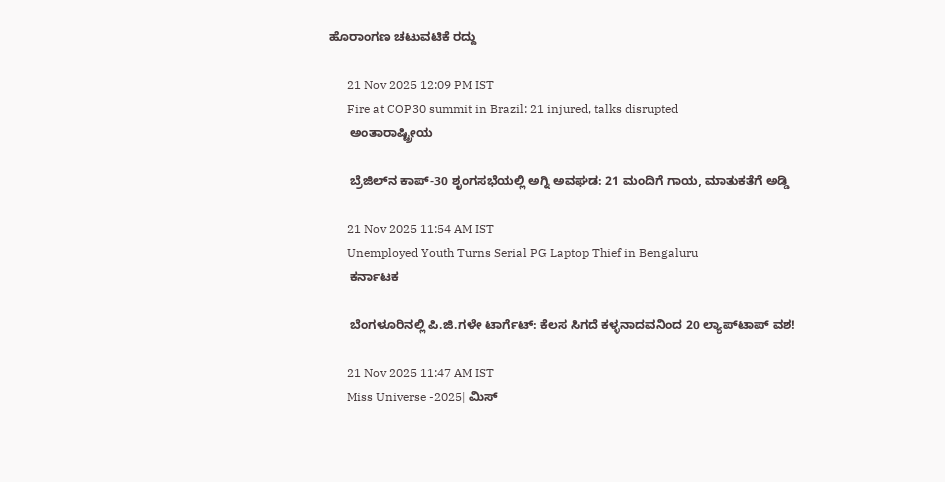ಹೊರಾಂಗಣ ಚಟುವಟಿಕೆ ರದ್ದು

      21 Nov 2025 12:09 PM IST
      Fire at COP30 summit in Brazil: 21 injured, talks disrupted
      ಅಂತಾರಾಷ್ಟ್ರೀಯ

      ಬ್ರೆಜಿಲ್‌ನ ಕಾಪ್-30 ಶೃಂಗಸಭೆಯಲ್ಲಿ ಅಗ್ನಿ ಅವಘಡ: 21 ಮಂದಿಗೆ ಗಾಯ, ಮಾತುಕತೆಗೆ ಅಡ್ಡಿ

      21 Nov 2025 11:54 AM IST
      Unemployed Youth Turns Serial PG Laptop Thief in Bengaluru
      ಕರ್ನಾಟಕ

      ಬೆಂಗಳೂರಿನಲ್ಲಿ ಪಿ.ಜಿ.ಗಳೇ ಟಾರ್ಗೆಟ್: ಕೆಲಸ ಸಿಗದೆ ಕಳ್ಳನಾದವನಿಂದ 20 ಲ್ಯಾಪ್‌ಟಾಪ್ ವಶ!

      21 Nov 2025 11:47 AM IST
      Miss Universe -2025| ಮಿಸ್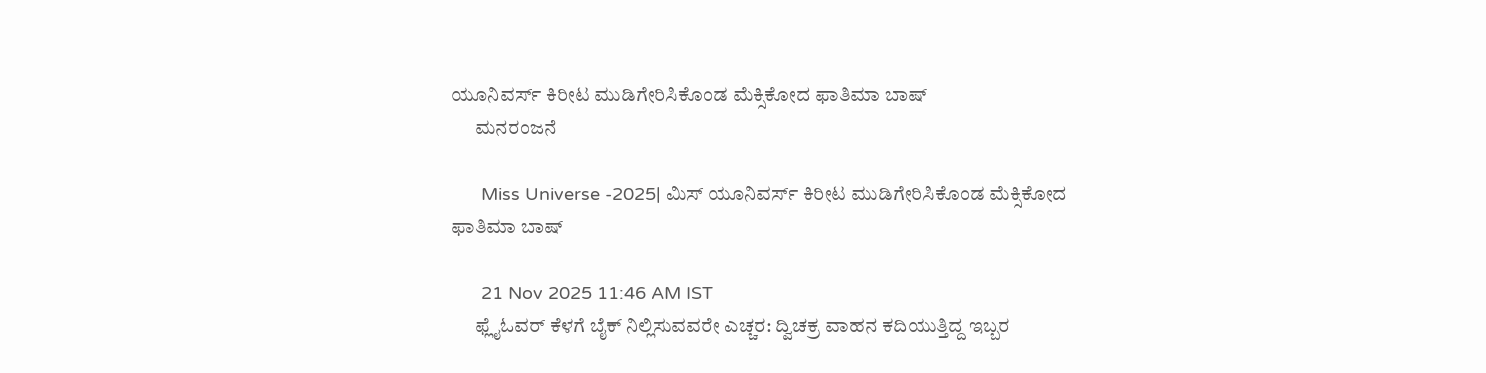ಯೂನಿವರ್ಸ್ ಕಿರೀಟ ಮುಡಿಗೇರಿಸಿಕೊಂಡ ಮೆಕ್ಸಿಕೋದ ಫಾತಿಮಾ ಬಾಷ್
      ಮನರಂಜನೆ

      Miss Universe -2025| ಮಿಸ್ ಯೂನಿವರ್ಸ್ ಕಿರೀಟ ಮುಡಿಗೇರಿಸಿಕೊಂಡ ಮೆಕ್ಸಿಕೋದ ಫಾತಿಮಾ ಬಾಷ್

      21 Nov 2025 11:46 AM IST
      ಫ್ಲೈಓವರ್ ಕೆಳಗೆ ಬೈಕ್ ನಿಲ್ಲಿಸುವವರೇ ಎಚ್ಚರ: ದ್ವಿಚಕ್ರ ವಾಹನ ಕದಿಯುತ್ತಿದ್ದ ಇಬ್ಬರ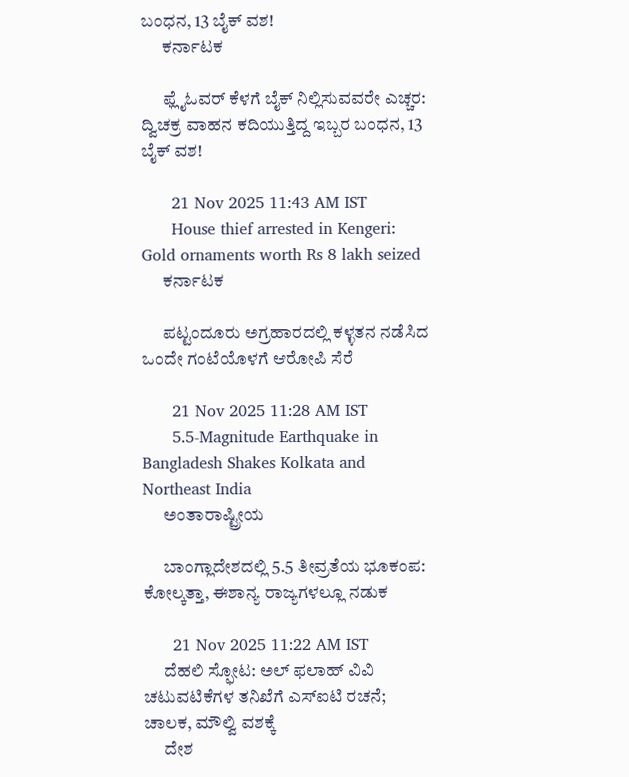ಬಂಧನ, 13 ಬೈಕ್ ವಶ!
      ಕರ್ನಾಟಕ

      ಫ್ಲೈಓವರ್ ಕೆಳಗೆ ಬೈಕ್ ನಿಲ್ಲಿಸುವವರೇ ಎಚ್ಚರ: ದ್ವಿಚಕ್ರ ವಾಹನ ಕದಿಯುತ್ತಿದ್ದ ಇಬ್ಬರ ಬಂಧನ, 13 ಬೈಕ್ ವಶ!

      21 Nov 2025 11:43 AM IST
      House thief arrested in Kengeri: Gold ornaments worth Rs 8 lakh seized
      ಕರ್ನಾಟಕ

      ಪಟ್ಟಂದೂರು ಅಗ್ರಹಾರದಲ್ಲಿ ಕಳ್ಳತನ ನಡೆಸಿದ ಒಂದೇ ಗಂಟೆಯೊಳಗೆ ಆರೋಪಿ ಸೆರೆ

      21 Nov 2025 11:28 AM IST
      5.5-Magnitude Earthquake in Bangladesh Shakes Kolkata and Northeast India
      ಅಂತಾರಾಷ್ಟ್ರೀಯ

      ಬಾಂಗ್ಲಾದೇಶದಲ್ಲಿ 5.5 ತೀವ್ರತೆಯ ಭೂಕಂಪ: ಕೋಲ್ಕತ್ತಾ, ಈಶಾನ್ಯ ರಾಜ್ಯಗಳಲ್ಲೂ ನಡುಕ

      21 Nov 2025 11:22 AM IST
      ದೆಹಲಿ ಸ್ಫೋಟ: ಅಲ್ ಫಲಾಹ್ ವಿವಿ ಚಟುವಟಿಕೆಗಳ ತನಿಖೆಗೆ ಎಸ್ಐಟಿ ರಚನೆ; ಚಾಲಕ, ಮೌಲ್ವಿ ವಶಕ್ಕೆ
      ದೇಶ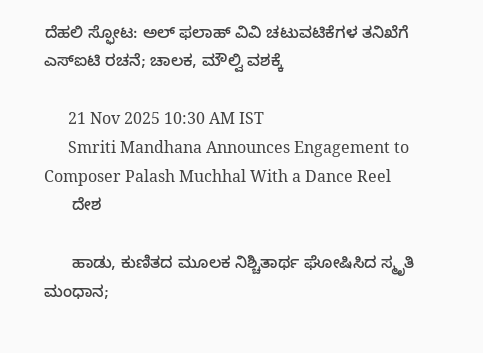ದೆಹಲಿ ಸ್ಫೋಟ: ಅಲ್ ಫಲಾಹ್ ವಿವಿ ಚಟುವಟಿಕೆಗಳ ತನಿಖೆಗೆ ಎಸ್ಐಟಿ ರಚನೆ; ಚಾಲಕ, ಮೌಲ್ವಿ ವಶಕ್ಕೆ

      21 Nov 2025 10:30 AM IST
      Smriti Mandhana Announces Engagement to Composer Palash Muchhal With a Dance Reel
      ದೇಶ

      ಹಾಡು, ಕುಣಿತದ ಮೂಲಕ ನಿಶ್ಚಿತಾರ್ಥ ಘೋಷಿಸಿದ ಸ್ಮೃತಿ ಮಂಧಾನ;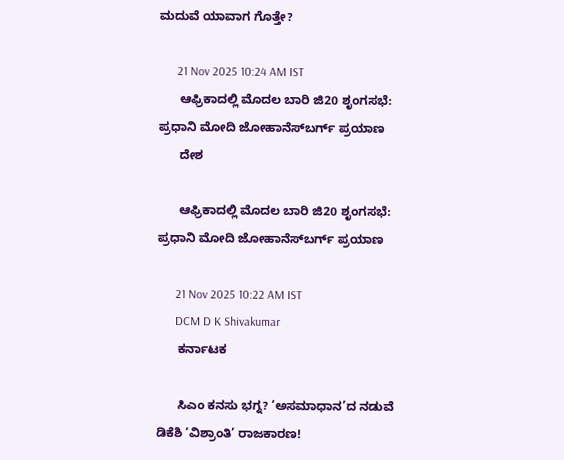ಮದುವೆ ಯಾವಾಗ ಗೊತ್ತೇ?

      21 Nov 2025 10:24 AM IST
      ಆಫ್ರಿಕಾದಲ್ಲಿ ಮೊದಲ ಬಾರಿ ಜಿ20 ಶೃಂಗಸಭೆ: ಪ್ರಧಾನಿ ಮೋದಿ ಜೋಹಾನೆಸ್‌ಬರ್ಗ್ ಪ್ರಯಾಣ
      ದೇಶ

      ಆಫ್ರಿಕಾದಲ್ಲಿ ಮೊದಲ ಬಾರಿ ಜಿ20 ಶೃಂಗಸಭೆ: ಪ್ರಧಾನಿ ಮೋದಿ ಜೋಹಾನೆಸ್‌ಬರ್ಗ್ ಪ್ರಯಾಣ

      21 Nov 2025 10:22 AM IST
      DCM D K Shivakumar
      ಕರ್ನಾಟಕ

      ಸಿಎಂ ಕನಸು ಭಗ್ನ? ‘ಅಸಮಾಧಾನ’ದ ನಡುವೆ ಡಿಕೆಶಿ ‘ವಿಶ್ರಾಂತಿ’ ರಾಜಕಾರಣ!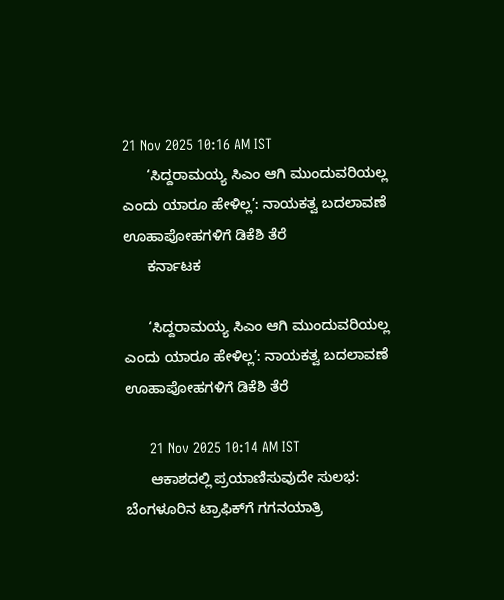21 Nov 2025 10:16 AM IST
      ‘ಸಿದ್ದರಾಮಯ್ಯ ಸಿಎಂ ಆಗಿ ಮುಂದುವರಿಯಲ್ಲ ಎಂದು ಯಾರೂ ಹೇಳಿಲ್ಲ’: ನಾಯಕತ್ವ ಬದಲಾವಣೆ ಊಹಾಪೋಹಗಳಿಗೆ ಡಿಕೆಶಿ ತೆರೆ
      ಕರ್ನಾಟಕ

      ‘ಸಿದ್ದರಾಮಯ್ಯ ಸಿಎಂ ಆಗಿ ಮುಂದುವರಿಯಲ್ಲ ಎಂದು ಯಾರೂ ಹೇಳಿಲ್ಲ’: ನಾಯಕತ್ವ ಬದಲಾವಣೆ ಊಹಾಪೋಹಗಳಿಗೆ ಡಿಕೆಶಿ ತೆರೆ

      21 Nov 2025 10:14 AM IST
      ಆಕಾಶದಲ್ಲಿ ಪ್ರಯಾಣಿಸುವುದೇ ಸುಲಭ: ಬೆಂಗಳೂರಿನ ಟ್ರಾಫಿಕ್‌ಗೆ ಗಗನಯಾತ್ರಿ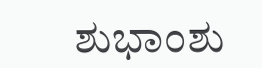ಶುಭಾಂಶು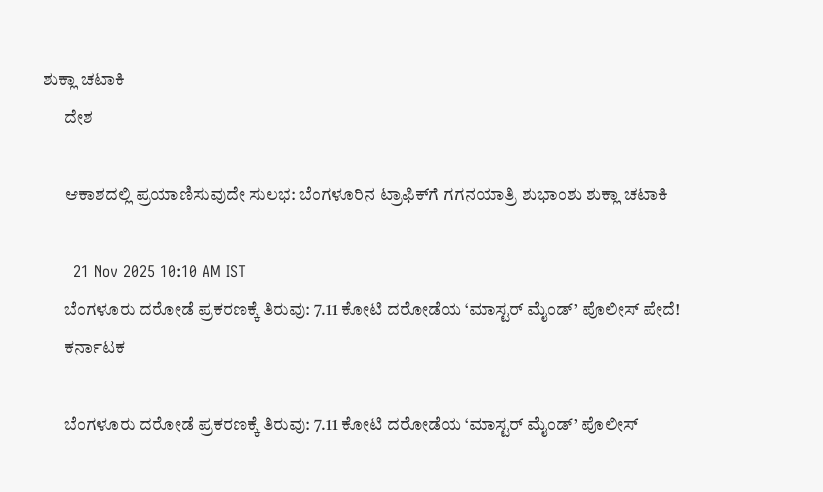ಶುಕ್ಲಾ ಚಟಾಕಿ
      ದೇಶ

      ಆಕಾಶದಲ್ಲಿ ಪ್ರಯಾಣಿಸುವುದೇ ಸುಲಭ: ಬೆಂಗಳೂರಿನ ಟ್ರಾಫಿಕ್‌ಗೆ ಗಗನಯಾತ್ರಿ ಶುಭಾಂಶು ಶುಕ್ಲಾ ಚಟಾಕಿ

      21 Nov 2025 10:10 AM IST
      ಬೆಂಗಳೂರು ದರೋಡೆ ಪ್ರಕರಣಕ್ಕೆ ತಿರುವು: 7.11 ಕೋಟಿ ದರೋಡೆಯ ‘ಮಾಸ್ಟರ್ ಮೈಂಡ್’ ಪೊಲೀಸ್ ಪೇದೆ!
      ಕರ್ನಾಟಕ

      ಬೆಂಗಳೂರು ದರೋಡೆ ಪ್ರಕರಣಕ್ಕೆ ತಿರುವು: 7.11 ಕೋಟಿ ದರೋಡೆಯ ‘ಮಾಸ್ಟರ್ ಮೈಂಡ್’ ಪೊಲೀಸ್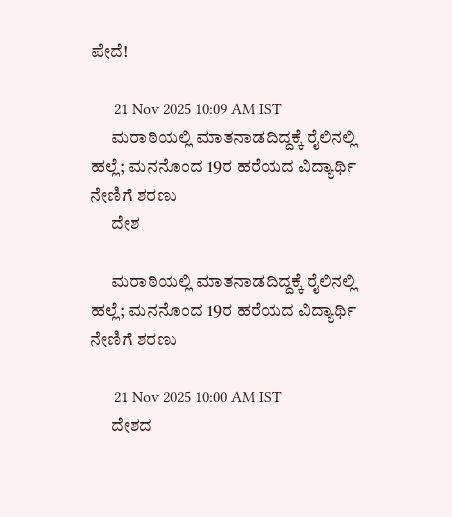ಪೇದೆ!

      21 Nov 2025 10:09 AM IST
      ಮರಾಠಿಯಲ್ಲಿ ಮಾತನಾಡದಿದ್ದಕ್ಕೆ ರೈಲಿನಲ್ಲಿ ಹಲ್ಲೆ; ಮನನೊಂದ 19ರ ಹರೆಯದ ವಿದ್ಯಾರ್ಥಿ ನೇಣಿಗೆ ಶರಣು
      ದೇಶ

      ಮರಾಠಿಯಲ್ಲಿ ಮಾತನಾಡದಿದ್ದಕ್ಕೆ ರೈಲಿನಲ್ಲಿ ಹಲ್ಲೆ; ಮನನೊಂದ 19ರ ಹರೆಯದ ವಿದ್ಯಾರ್ಥಿ ನೇಣಿಗೆ ಶರಣು

      21 Nov 2025 10:00 AM IST
      ದೇಶದ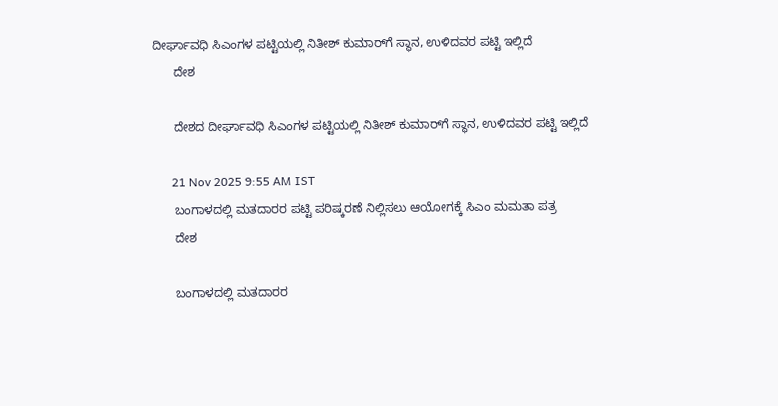ದೀರ್ಘಾವಧಿ ಸಿಎಂಗಳ ಪಟ್ಟಿಯಲ್ಲಿ ನಿತೀಶ್ ಕುಮಾರ್‌ಗೆ ಸ್ಥಾನ, ಉಳಿದವರ ಪಟ್ಟಿ ಇಲ್ಲಿದೆ
      ದೇಶ

      ದೇಶದ ದೀರ್ಘಾವಧಿ ಸಿಎಂಗಳ ಪಟ್ಟಿಯಲ್ಲಿ ನಿತೀಶ್ ಕುಮಾರ್‌ಗೆ ಸ್ಥಾನ, ಉಳಿದವರ ಪಟ್ಟಿ ಇಲ್ಲಿದೆ

      21 Nov 2025 9:55 AM IST
      ಬಂಗಾಳದಲ್ಲಿ ಮತದಾರರ ಪಟ್ಟಿ ಪರಿಷ್ಕರಣೆ ನಿಲ್ಲಿಸಲು ಆಯೋಗಕ್ಕೆ ಸಿಎಂ ಮಮತಾ ಪತ್ರ
      ದೇಶ

      ಬಂಗಾಳದಲ್ಲಿ ಮತದಾರರ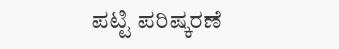ಪಟ್ಟಿ ಪರಿಷ್ಕರಣೆ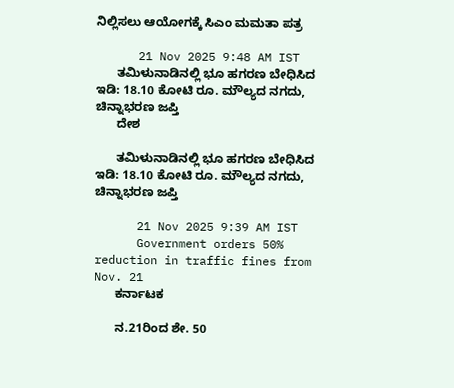ನಿಲ್ಲಿಸಲು ಆಯೋಗಕ್ಕೆ ಸಿಎಂ ಮಮತಾ ಪತ್ರ

      21 Nov 2025 9:48 AM IST
      ತಮಿಳುನಾಡಿನಲ್ಲಿ ಭೂ ಹಗರಣ ಬೇಧಿಸಿದ ಇಡಿ: 18.10 ಕೋಟಿ ರೂ. ಮೌಲ್ಯದ ನಗದು, ಚಿನ್ನಾಭರಣ ಜಪ್ತಿ
      ದೇಶ

      ತಮಿಳುನಾಡಿನಲ್ಲಿ ಭೂ ಹಗರಣ ಬೇಧಿಸಿದ ಇಡಿ: 18.10 ಕೋಟಿ ರೂ. ಮೌಲ್ಯದ ನಗದು, ಚಿನ್ನಾಭರಣ ಜಪ್ತಿ

      21 Nov 2025 9:39 AM IST
      Government orders 50% reduction in traffic fines from Nov. 21
      ಕರ್ನಾಟಕ

      ನ.21ರಿಂದ ಶೇ. 50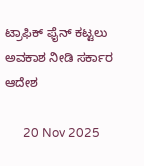ಟ್ರಾಫಿಕ್‌ ಫೈನ್‌ ಕಟ್ಟಲು ಅವಕಾಶ ನೀಡಿ ಸರ್ಕಾರ ಆದೇಶ

      20 Nov 2025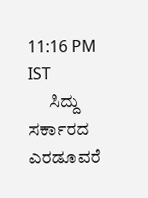11:16 PM IST
      ಸಿದ್ದು ಸರ್ಕಾರದ ಎರಡೂವರೆ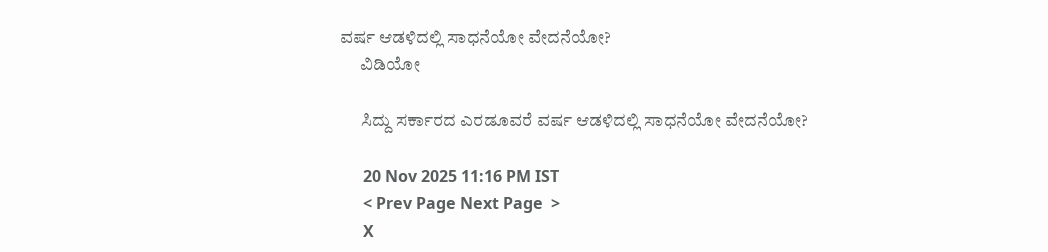ವರ್ಷ ಆಡಳಿದಲ್ಲಿ ಸಾಧನೆಯೋ ವೇದನೆಯೋ?
      ವಿಡಿಯೋ

      ಸಿದ್ದು ಸರ್ಕಾರದ ಎರಡೂವರೆ ವರ್ಷ ಆಡಳಿದಲ್ಲಿ ಸಾಧನೆಯೋ ವೇದನೆಯೋ?

      20 Nov 2025 11:16 PM IST
      < Prev Page Next Page  >
      X